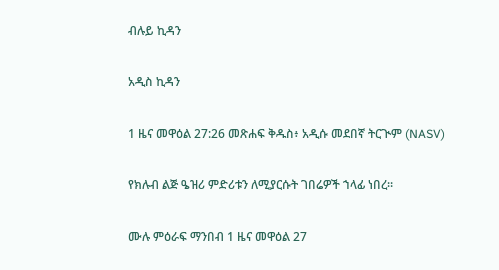ብሉይ ኪዳን

አዲስ ኪዳን

1 ዜና መዋዕል 27:26 መጽሐፍ ቅዱስ፥ አዲሱ መደበኛ ትርጒም (NASV)

የክሉብ ልጅ ዔዝሪ ምድሪቱን ለሚያርሱት ገበሬዎች ኀላፊ ነበረ።

ሙሉ ምዕራፍ ማንበብ 1 ዜና መዋዕል 27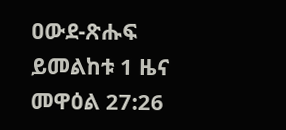ዐውደ-ጽሑፍ ይመልከቱ 1 ዜና መዋዕል 27:26